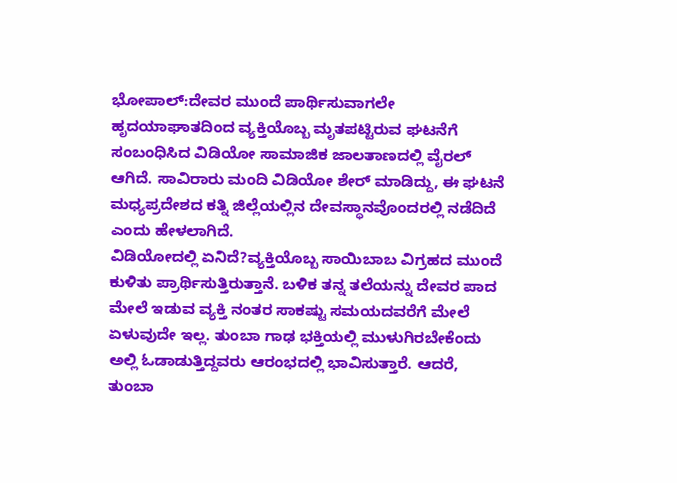ಭೋಪಾಲ್:ದೇವರ ಮುಂದೆ ಪಾರ್ಥಿಸುವಾಗಲೇ ಹೃದಯಾಘಾತದಿಂದ ವ್ಯಕ್ತಿಯೊಬ್ಬ ಮೃತಪಟ್ಟಿರುವ ಘಟನೆಗೆ ಸಂಬಂಧಿಸಿದ ವಿಡಿಯೋ ಸಾಮಾಜಿಕ ಜಾಲತಾಣದಲ್ಲಿ ವೈರಲ್ ಆಗಿದೆ. ಸಾವಿರಾರು ಮಂದಿ ವಿಡಿಯೋ ಶೇರ್ ಮಾಡಿದ್ದು, ಈ ಘಟನೆ ಮಧ್ಯಪ್ರದೇಶದ ಕತ್ನಿ ಜಿಲ್ಲೆಯಲ್ಲಿನ ದೇವಸ್ಥಾನವೊಂದರಲ್ಲಿ ನಡೆದಿದೆ ಎಂದು ಹೇಳಲಾಗಿದೆ.
ವಿಡಿಯೋದಲ್ಲಿ ಏನಿದೆ?ವ್ಯಕ್ತಿಯೊಬ್ಬ ಸಾಯಿಬಾಬ ವಿಗ್ರಹದ ಮುಂದೆ ಕುಳಿತು ಪ್ರಾರ್ಥಿಸುತ್ತಿರುತ್ತಾನೆ. ಬಳಿಕ ತನ್ನ ತಲೆಯನ್ನು ದೇವರ ಪಾದ ಮೇಲೆ ಇಡುವ ವ್ಯಕ್ತಿ ನಂತರ ಸಾಕಷ್ಟು ಸಮಯದವರೆಗೆ ಮೇಲೆ ಏಳುವುದೇ ಇಲ್ಲ. ತುಂಬಾ ಗಾಢ ಭಕ್ತಿಯಲ್ಲಿ ಮುಳುಗಿರಬೇಕೆಂದು ಅಲ್ಲಿ ಓಡಾಡುತ್ತಿದ್ದವರು ಆರಂಭದಲ್ಲಿ ಭಾವಿಸುತ್ತಾರೆ. ಆದರೆ, ತುಂಬಾ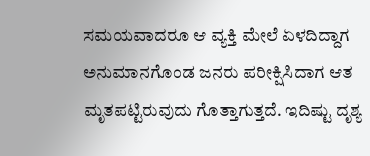ಸಮಯವಾದರೂ ಆ ವ್ಯಕ್ತಿ ಮೇಲೆ ಏಳದಿದ್ದಾಗ ಅನುಮಾನಗೊಂಡ ಜನರು ಪರೀಕ್ಷಿಸಿದಾಗ ಆತ ಮೃತಪಟ್ಟಿರುವುದು ಗೊತ್ತಾಗುತ್ತದೆ. ಇದಿಷ್ಟು ದೃಶ್ಯ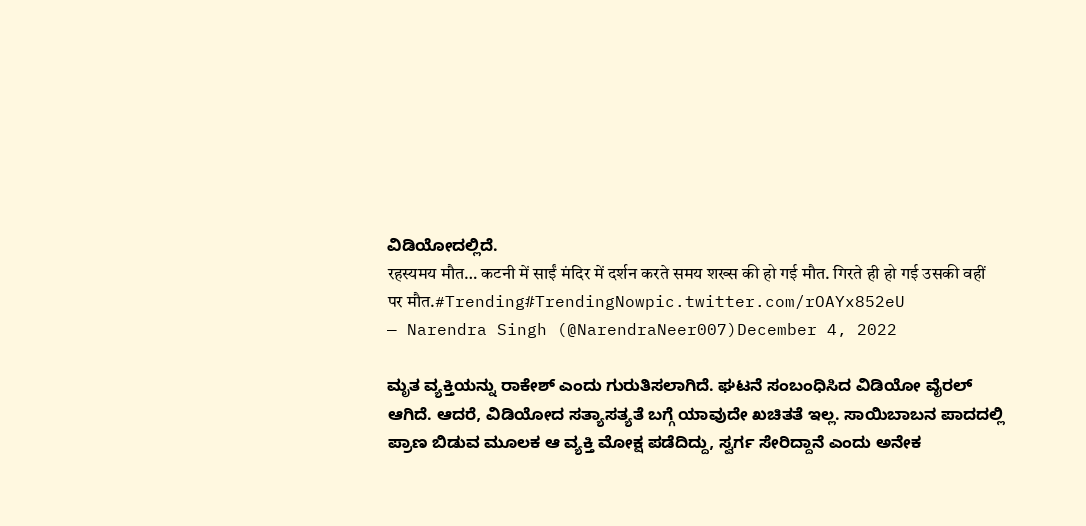ವಿಡಿಯೋದಲ್ಲಿದೆ.
रहस्यमय मौत… कटनी में साईं मंदिर में दर्शन करते समय शख्स की हो गई मौत. गिरते ही हो गई उसकी वहीं पर मौत.#Trending#TrendingNowpic.twitter.com/rOAYx852eU
— Narendra Singh (@NarendraNeer007)December 4, 2022

ಮೃತ ವ್ಯಕ್ತಿಯನ್ನು ರಾಕೇಶ್ ಎಂದು ಗುರುತಿಸಲಾಗಿದೆ. ಘಟನೆ ಸಂಬಂಧಿಸಿದ ವಿಡಿಯೋ ವೈರಲ್ ಆಗಿದೆ. ಆದರೆ, ವಿಡಿಯೋದ ಸತ್ಯಾಸತ್ಯತೆ ಬಗ್ಗೆ ಯಾವುದೇ ಖಚಿತತೆ ಇಲ್ಲ. ಸಾಯಿಬಾಬನ ಪಾದದಲ್ಲಿ ಪ್ರಾಣ ಬಿಡುವ ಮೂಲಕ ಆ ವ್ಯಕ್ತಿ ಮೋಕ್ಷ ಪಡೆದಿದ್ದು, ಸ್ವರ್ಗ ಸೇರಿದ್ದಾನೆ ಎಂದು ಅನೇಕ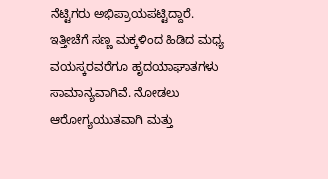ನೆಟ್ಟಿಗರು ಅಭಿಪ್ರಾಯಪಟ್ಟಿದ್ದಾರೆ.
ಇತ್ತೀಚೆಗೆ ಸಣ್ಣ ಮಕ್ಕಳಿಂದ ಹಿಡಿದ ಮಧ್ಯ ವಯಸ್ಕರವರೆಗೂ ಹೃದಯಾಘಾತಗಳು ಸಾಮಾನ್ಯವಾಗಿವೆ. ನೋಡಲು ಆರೋಗ್ಯಯುತವಾಗಿ ಮತ್ತು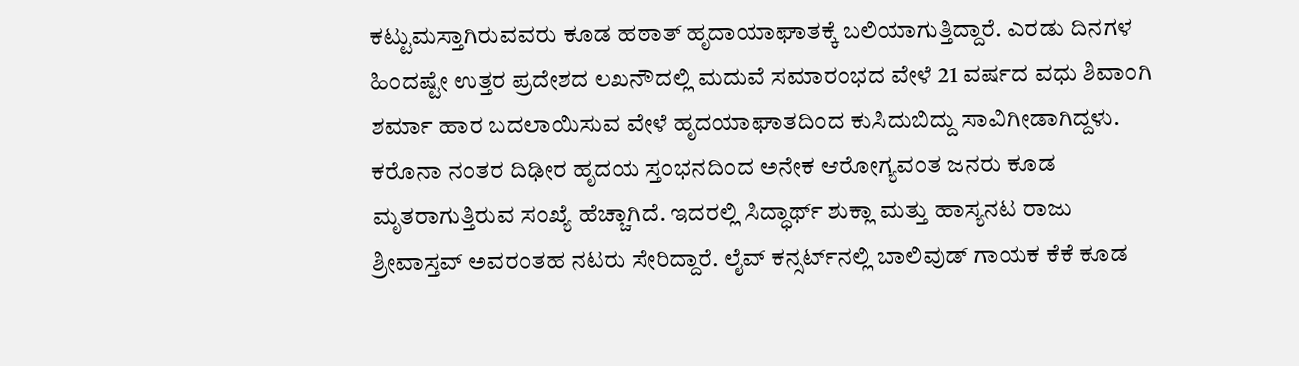ಕಟ್ಟುಮಸ್ತಾಗಿರುವವರು ಕೂಡ ಹಠಾತ್ ಹೃದಾಯಾಘಾತಕ್ಕೆ ಬಲಿಯಾಗುತ್ತಿದ್ದಾರೆ. ಎರಡು ದಿನಗಳ ಹಿಂದಷ್ಟೇ ಉತ್ತರ ಪ್ರದೇಶದ ಲಖನೌದಲ್ಲಿ ಮದುವೆ ಸಮಾರಂಭದ ವೇಳೆ 21 ವರ್ಷದ ವಧು ಶಿವಾಂಗಿ ಶರ್ಮಾ ಹಾರ ಬದಲಾಯಿಸುವ ವೇಳೆ ಹೃದಯಾಘಾತದಿಂದ ಕುಸಿದುಬಿದ್ದು ಸಾವಿಗೀಡಾಗಿದ್ದಳು.
ಕರೊನಾ ನಂತರ ದಿಢೀರ ಹೃದಯ ಸ್ತಂಭನದಿಂದ ಅನೇಕ ಆರೋಗ್ಯವಂತ ಜನರು ಕೂಡ ಮೃತರಾಗುತ್ತಿರುವ ಸಂಖ್ಯೆ ಹೆಚ್ಚಾಗಿದೆ. ಇದರಲ್ಲಿ ಸಿದ್ಧಾರ್ಥ್ ಶುಕ್ಲಾ ಮತ್ತು ಹಾಸ್ಯನಟ ರಾಜು ಶ್ರೀವಾಸ್ತವ್ ಅವರಂತಹ ನಟರು ಸೇರಿದ್ದಾರೆ. ಲೈವ್ ಕನ್ಸರ್ಟ್‌ನಲ್ಲಿ ಬಾಲಿವುಡ್ ಗಾಯಕ ಕೆಕೆ ಕೂಡ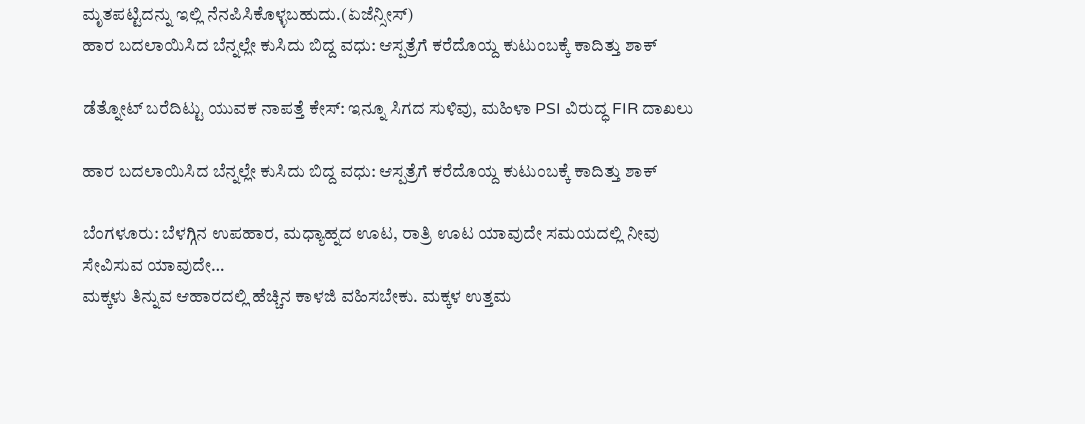ಮೃತಪಟ್ಟಿದನ್ನು ಇಲ್ಲಿ ನೆನಪಿಸಿಕೊಳ್ಳಬಹುದು.(ಏಜೆನ್ಸೀಸ್)
ಹಾರ ಬದಲಾಯಿಸಿದ ಬೆನ್ನಲ್ಲೇ ಕುಸಿದು ಬಿದ್ದ ವಧು: ಆಸ್ಪತ್ರೆಗೆ ಕರೆದೊಯ್ದ ಕುಟುಂಬಕ್ಕೆ ಕಾದಿತ್ತು ಶಾಕ್

ಡೆತ್ನೋಟ್ ಬರೆದಿಟ್ಟು ಯುವಕ ನಾಪತ್ತೆ ಕೇಸ್: ಇನ್ನೂ ಸಿಗದ ಸುಳಿವು, ಮಹಿಳಾ PSI ವಿರುದ್ಧ FIR ದಾಖಲು

ಹಾರ ಬದಲಾಯಿಸಿದ ಬೆನ್ನಲ್ಲೇ ಕುಸಿದು ಬಿದ್ದ ವಧು: ಆಸ್ಪತ್ರೆಗೆ ಕರೆದೊಯ್ದ ಕುಟುಂಬಕ್ಕೆ ಕಾದಿತ್ತು ಶಾಕ್

ಬೆಂಗಳೂರು: ಬೆಳಗ್ಗಿನ ಉಪಹಾರ, ಮಧ್ಯಾಹ್ನದ ಊಟ, ರಾತ್ರಿ ಊಟ ಯಾವುದೇ ಸಮಯದಲ್ಲಿ ನೀವು ಸೇವಿಸುವ ಯಾವುದೇ…
ಮಕ್ಕಳು ತಿನ್ನುವ ಆಹಾರದಲ್ಲಿ ಹೆಚ್ಚಿನ ಕಾಳಜಿ ವಹಿಸಬೇಕು. ಮಕ್ಕಳ ಉತ್ತಮ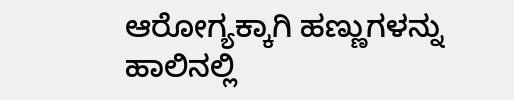ಆರೋಗ್ಯಕ್ಕಾಗಿ ಹಣ್ಣುಗಳನ್ನು ಹಾಲಿನಲ್ಲಿ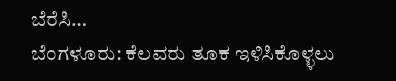ಬೆರೆಸಿ…
ಬೆಂಗಳೂರು: ಕೆಲವರು ತೂಕ ಇಳಿಸಿಕೊಳ್ಳಲು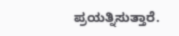ಪ್ರಯತ್ನಿಸುತ್ತಾರೆ.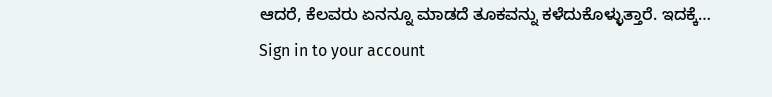ಆದರೆ, ಕೆಲವರು ಏನನ್ನೂ ಮಾಡದೆ ತೂಕವನ್ನು ಕಳೆದುಕೊಳ್ಳುತ್ತಾರೆ. ಇದಕ್ಕೆ…
Sign in to your account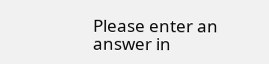Please enter an answer in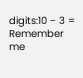digits:10 − 3 =
Remember me